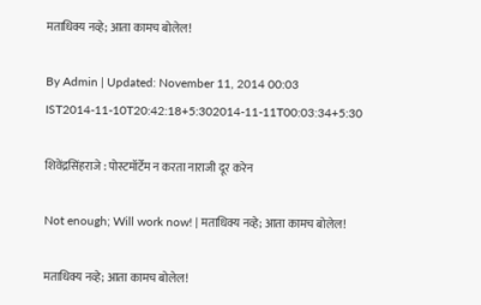मताधिक्य नव्हे; आता कामच बोलेल!

By Admin | Updated: November 11, 2014 00:03 IST2014-11-10T20:42:18+5:302014-11-11T00:03:34+5:30

शिवेंद्रसिंहराजे : पोस्टमॉर्टेम न करता नाराजी दूर करेन

Not enough; Will work now! | मताधिक्य नव्हे; आता कामच बोलेल!

मताधिक्य नव्हे; आता कामच बोलेल!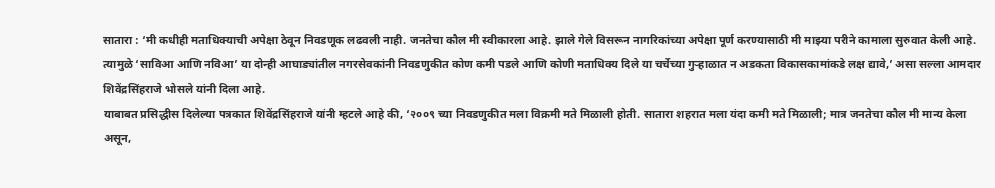सातारा : ‘मी कधीही मताधिक्याची अपेक्षा ठेवून निवडणूक लढवली नाही. जनतेचा कौल मी स्वीकारला आहे. झाले गेले विसरून नागरिकांच्या अपेक्षा पूर्ण करण्यासाठी मी माझ्या परीने कामाला सुरुवात केली आहे. त्यामुळे ‘साविआ आणि नविआ’ या दोन्ही आघाड्यांतील नगरसेवकांनी निवडणुकीत कोण कमी पडले आणि कोणी मताधिक्य दिले या चर्चेच्या गुऱ्हाळात न अडकता विकासकामांकडे लक्ष द्यावे,’ असा सल्ला आमदार शिवेंद्रसिंहराजे भोसले यांनी दिला आहे.
याबाबत प्रसिद्धीस दिलेल्या पत्रकात शिवेंद्रसिंहराजे यांनी म्हटले आहे की, ‘२००९ च्या निवडणुकीत मला विक्रमी मते मिळाली होती. सातारा शहरात मला यंदा कमी मते मिळाली; मात्र जनतेचा कौल मी मान्य केला असून,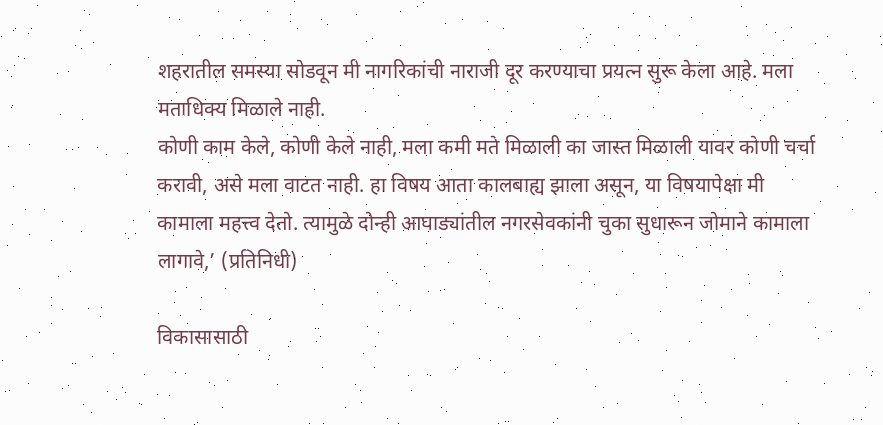शहरातील समस्या सोडवून मी नागरिकांची नाराजी दूर करण्याचा प्रयत्न सुरू केला आहे. मला मताधिक्य मिळाले नाही.
कोणी काम केले, कोणी केले नाही, मला कमी मते मिळाली का जास्त मिळाली यावर कोणी चर्चा करावी, असे मला वाटत नाही. हा विषय आता कालबाह्य झाला असून, या विषयापेक्षा मी कामाला महत्त्व देतो. त्यामुळे दोन्ही आघाड्यांतील नगरसेवकांनी चुका सुधारून जोमाने कामाला लागावे,’ (प्रतिनिधी)

विकासासाठी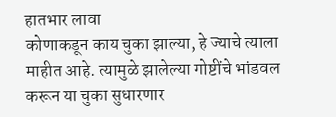हातभार लावा
कोणाकडून काय चुका झाल्या, हे ज्याचे त्याला माहीत आहे. त्यामुळे झालेल्या गोष्टींचे भांडवल करून या चुका सुधारणार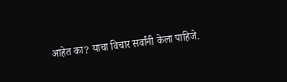आहेत का? याचा विचार सर्वांनी केला पाहिजे.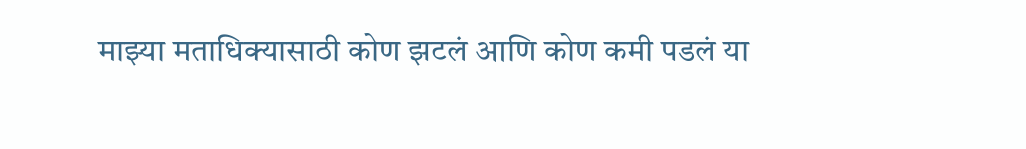माझ्या मताधिक्यासाठी कोण झटलं आणि कोण कमी पडलं या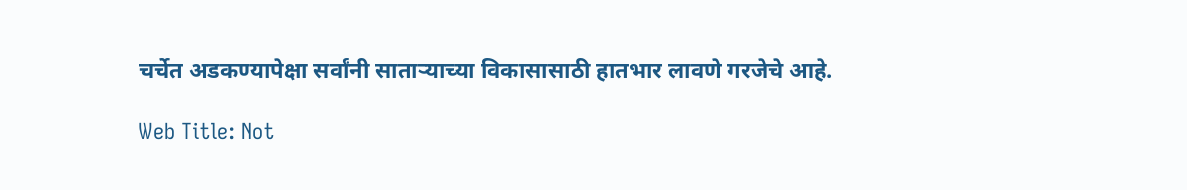चर्चेत अडकण्यापेक्षा सर्वांनी साताऱ्याच्या विकासासाठी हातभार लावणे गरजेचे आहे.

Web Title: Not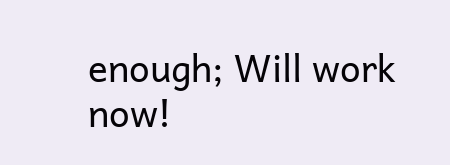enough; Will work now!